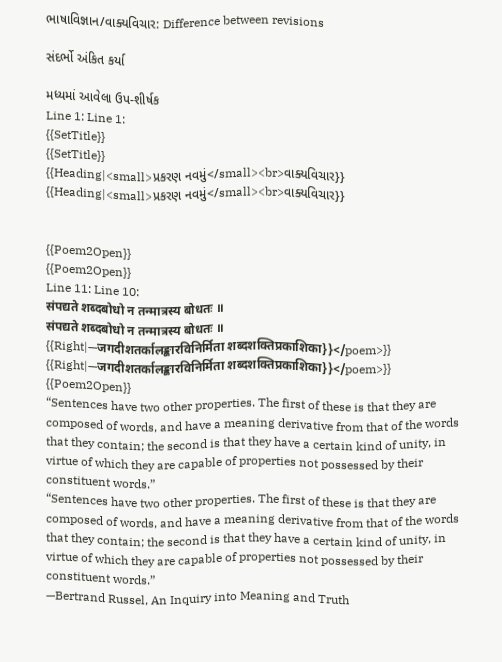ભાષાવિજ્ઞાન/વાક્યવિચાર: Difference between revisions

સંદર્ભો અંકિત કર્યા

મધ્યમાં આવેલા ઉપ-શીર્ષક
Line 1: Line 1:
{{SetTitle}}
{{SetTitle}}
{{Heading|<small>પ્રકરણ નવમું</small><br>વાક્યવિચાર}}
{{Heading|<small>પ્રકરણ નવમું</small><br>વાક્યવિચાર}}


{{Poem2Open}}
{{Poem2Open}}
Line 11: Line 10:
संपद्यते शब्दबोधो न तन्मात्रस्य बोधतः ॥
संपद्यते शब्दबोधो न तन्मात्रस्य बोधतः ॥
{{Right|—जगदीशतर्कालङ्कारविनिर्मिता शब्दशक्तिप्रकाशिका}}</poem>}}
{{Right|—जगदीशतर्कालङ्कारविनिर्मिता शब्दशक्तिप्रकाशिका}}</poem>}}
{{Poem2Open}}
“Sentences have two other properties. The first of these is that they are composed of words, and have a meaning derivative from that of the words that they contain; the second is that they have a certain kind of unity, in virtue of which they are capable of properties not possessed by their constituent words.”
“Sentences have two other properties. The first of these is that they are composed of words, and have a meaning derivative from that of the words that they contain; the second is that they have a certain kind of unity, in virtue of which they are capable of properties not possessed by their constituent words.”
—Bertrand Russel, An Inquiry into Meaning and Truth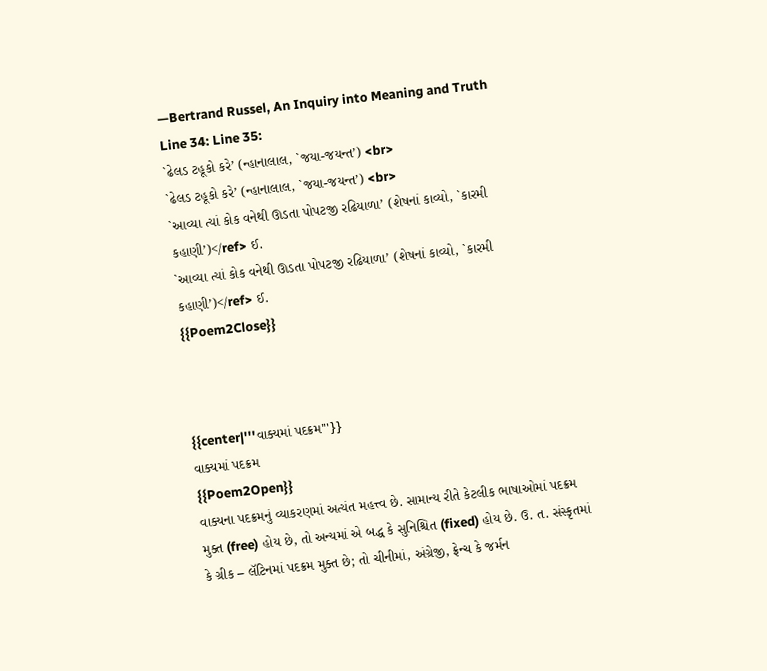—Bertrand Russel, An Inquiry into Meaning and Truth
Line 34: Line 35:
`ઢેલડ ટહૂકો કરે’ (ન્હાનાલાલ, `જયા-જયન્ત’) <br>
`ઢેલડ ટહૂકો કરે’ (ન્હાનાલાલ, `જયા-જયન્ત’) <br>
`આવ્યા ત્યાં કોક વનેથી ઊડતા પોપટજી રઢિયાળા’ (શેષનાં કાવ્યો, `કારમી કહાણી’)</ref> ઈ.
`આવ્યા ત્યાં કોક વનેથી ઊડતા પોપટજી રઢિયાળા’ (શેષનાં કાવ્યો, `કારમી કહાણી’)</ref> ઈ.
{{Poem2Close}}



{{center|'''વાક્યમાં પદક્રમ'''}}
વાક્યમાં પદક્રમ
{{Poem2Open}}
વાક્યના પદક્રમનું વ્યાકરણમાં અત્યંત મહત્ત્વ છે. સામાન્ય રીતે કેટલીક ભાષાઓમાં પદક્રમ મુક્ત (free) હોય છે, તો અન્યમાં એ બદ્ધ કે સુનિશ્ચિત (fixed) હોય છે. ઉ. ત. સંસ્કૃતમાં કે ગ્રીક – લૅટિનમાં પદક્રમ મુક્ત છે; તો ચીનીમાં, અંગ્રેજી, ફ્રેન્ચ કે જર્મન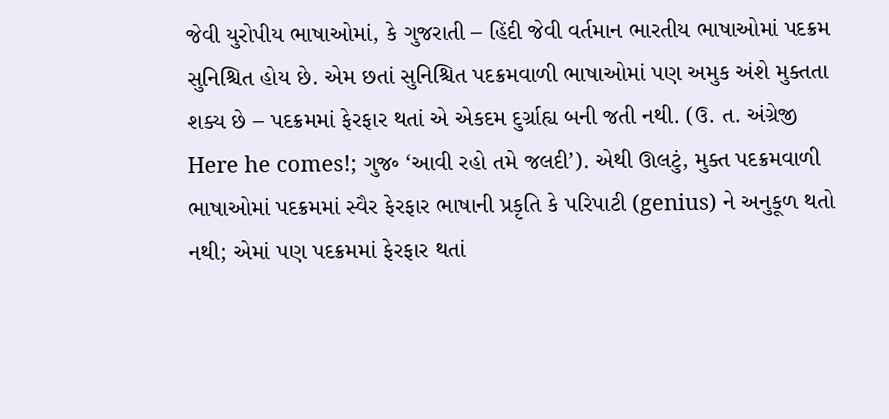જેવી યુરોપીય ભાષાઓમાં, કે ગુજરાતી – હિંદી જેવી વર્તમાન ભારતીય ભાષાઓમાં પદક્રમ સુનિશ્ચિત હોય છે. એમ છતાં સુનિશ્ચિત પદક્રમવાળી ભાષાઓમાં પણ અમુક અંશે મુક્તતા શક્ય છે – પદક્રમમાં ફેરફાર થતાં એ એકદમ દુર્ગ્રાહ્ય બની જતી નથી. (ઉ. ત. અંગ્રેજી Here he comes!; ગુજ૰ ‘આવી રહો તમે જલદી’). એથી ઊલટું, મુક્ત પદક્રમવાળી ભાષાઓમાં પદક્રમમાં સ્વૈર ફેરફાર ભાષાની પ્રકૃતિ કે પરિપાટી (genius) ને અનુકૂળ થતો નથી; એમાં પણ પદક્રમમાં ફેરફાર થતાં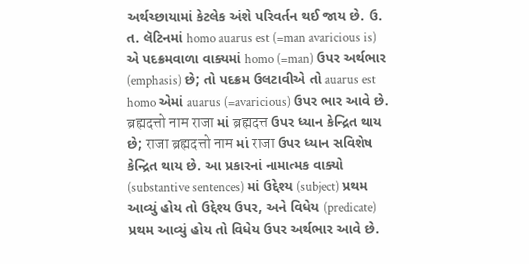અર્થચ્છાયામાં કેટલેક અંશે પરિવર્તન થઈ જાય છે. ઉ. ત. લૅટિનમાં homo auarus est (=man avaricious is) એ પદક્રમવાળા વાક્યમાં homo (=man) ઉપર અર્થભાર (emphasis) છે; તો પદક્રમ ઉલટાવીએ તો auarus est homo એમાં auarus (=avaricious) ઉપર ભાર આવે છે. ब्रह्मदत्तो नाम राजा માં ब्रह्मदत्त ઉપર ધ્યાન કેન્દ્રિત થાય છે; राजा ब्रह्मदत्तो नाम માં राजा ઉપર ધ્યાન સવિશેષ કેન્દ્રિત થાય છે. આ પ્રકારનાં નામાત્મક વાક્યો (substantive sentences) માં ઉદ્દેશ્ય (subject) પ્રથમ આવ્યું હોય તો ઉદ્દેશ્ય ઉપર, અને વિધેય (predicate) પ્રથમ આવ્યું હોય તો વિધેય ઉપર અર્થભાર આવે છે.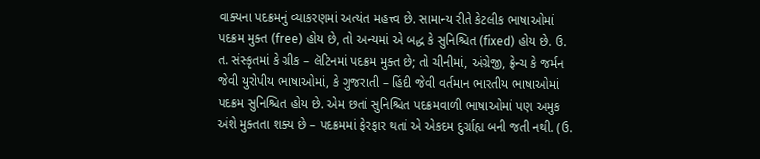વાક્યના પદક્રમનું વ્યાકરણમાં અત્યંત મહત્ત્વ છે. સામાન્ય રીતે કેટલીક ભાષાઓમાં પદક્રમ મુક્ત (free) હોય છે, તો અન્યમાં એ બદ્ધ કે સુનિશ્ચિત (fixed) હોય છે. ઉ. ત. સંસ્કૃતમાં કે ગ્રીક – લૅટિનમાં પદક્રમ મુક્ત છે; તો ચીનીમાં, અંગ્રેજી, ફ્રેન્ચ કે જર્મન જેવી યુરોપીય ભાષાઓમાં, કે ગુજરાતી – હિંદી જેવી વર્તમાન ભારતીય ભાષાઓમાં પદક્રમ સુનિશ્ચિત હોય છે. એમ છતાં સુનિશ્ચિત પદક્રમવાળી ભાષાઓમાં પણ અમુક અંશે મુક્તતા શક્ય છે – પદક્રમમાં ફેરફાર થતાં એ એકદમ દુર્ગ્રાહ્ય બની જતી નથી. (ઉ.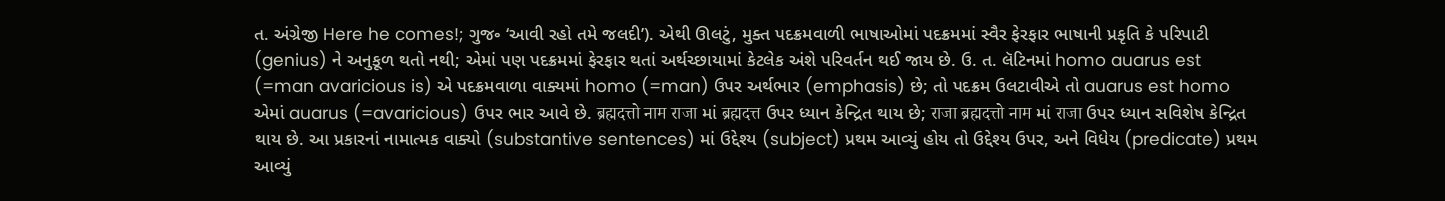ત. અંગ્રેજી Here he comes!; ગુજ૰ ‘આવી રહો તમે જલદી’). એથી ઊલટું, મુક્ત પદક્રમવાળી ભાષાઓમાં પદક્રમમાં સ્વૈર ફેરફાર ભાષાની પ્રકૃતિ કે પરિપાટી (genius) ને અનુકૂળ થતો નથી; એમાં પણ પદક્રમમાં ફેરફાર થતાં અર્થચ્છાયામાં કેટલેક અંશે પરિવર્તન થઈ જાય છે. ઉ. ત. લૅટિનમાં homo auarus est (=man avaricious is) એ પદક્રમવાળા વાક્યમાં homo (=man) ઉપર અર્થભાર (emphasis) છે; તો પદક્રમ ઉલટાવીએ તો auarus est homo એમાં auarus (=avaricious) ઉપર ભાર આવે છે. ब्रह्मदत्तो नाम राजा માં ब्रह्मदत्त ઉપર ધ્યાન કેન્દ્રિત થાય છે; राजा ब्रह्मदत्तो नाम માં राजा ઉપર ધ્યાન સવિશેષ કેન્દ્રિત થાય છે. આ પ્રકારનાં નામાત્મક વાક્યો (substantive sentences) માં ઉદ્દેશ્ય (subject) પ્રથમ આવ્યું હોય તો ઉદ્દેશ્ય ઉપર, અને વિધેય (predicate) પ્રથમ આવ્યું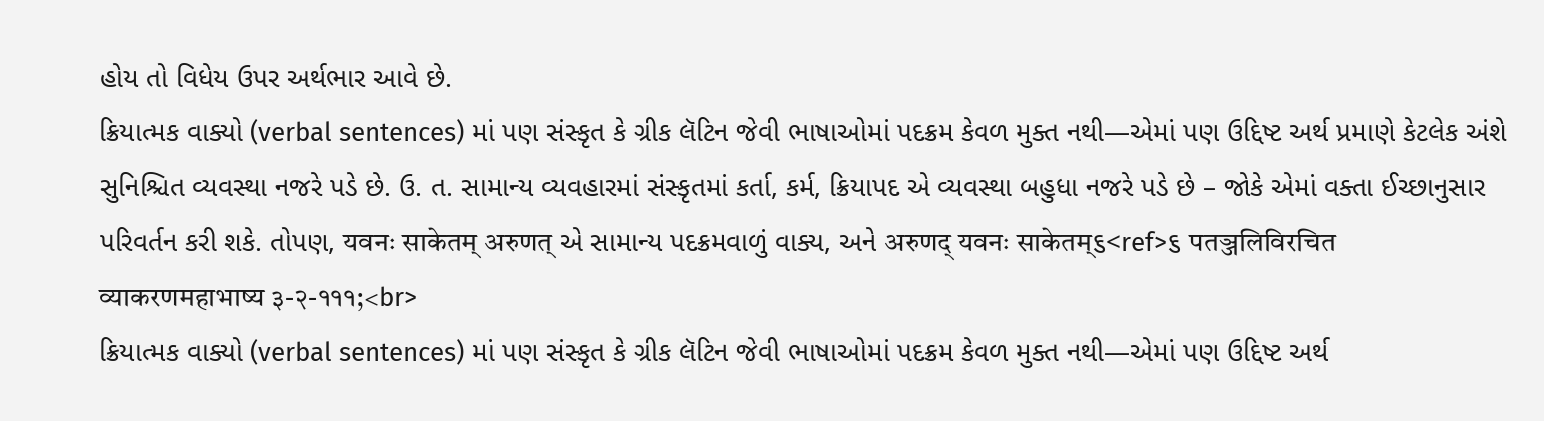હોય તો વિધેય ઉપર અર્થભાર આવે છે.
ક્રિયાત્મક વાક્યો (verbal sentences) માં પણ સંસ્કૃત કે ગ્રીક લૅટિન જેવી ભાષાઓમાં પદક્રમ કેવળ મુક્ત નથી—એમાં પણ ઉદ્દિષ્ટ અર્થ પ્રમાણે કેટલેક અંશે સુનિશ્ચિત વ્યવસ્થા નજરે પડે છે. ઉ. ત. સામાન્ય વ્યવહારમાં સંસ્કૃતમાં કર્તા, કર્મ, ક્રિયાપદ એ વ્યવસ્થા બહુધા નજરે પડે છે – જોકે એમાં વક્તા ઈચ્છાનુસાર પરિવર્તન કરી શકે. તોપણ, यवनः साकेतम् अरुणत् એ સામાન્ય પદક્રમવાળું વાક્ય, અને अरुणद् यवनः साकेतम्૬<ref>૬ पतञ्जलिविरचित व्याकरणमहाभाष्य ३-२-१११;<br>
ક્રિયાત્મક વાક્યો (verbal sentences) માં પણ સંસ્કૃત કે ગ્રીક લૅટિન જેવી ભાષાઓમાં પદક્રમ કેવળ મુક્ત નથી—એમાં પણ ઉદ્દિષ્ટ અર્થ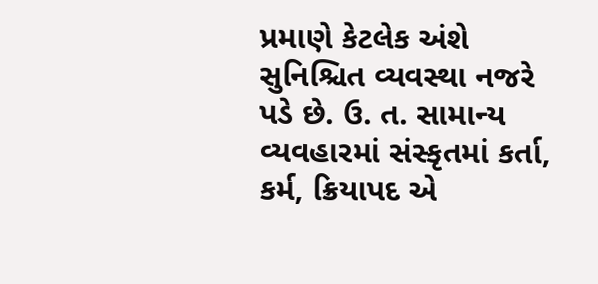પ્રમાણે કેટલેક અંશે સુનિશ્ચિત વ્યવસ્થા નજરે પડે છે. ઉ. ત. સામાન્ય વ્યવહારમાં સંસ્કૃતમાં કર્તા, કર્મ, ક્રિયાપદ એ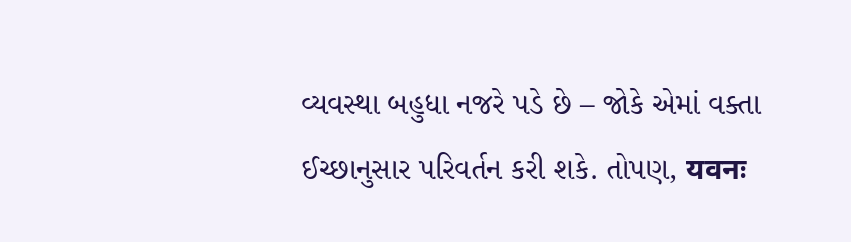વ્યવસ્થા બહુધા નજરે પડે છે – જોકે એમાં વક્તા ઈચ્છાનુસાર પરિવર્તન કરી શકે. તોપણ, यवनः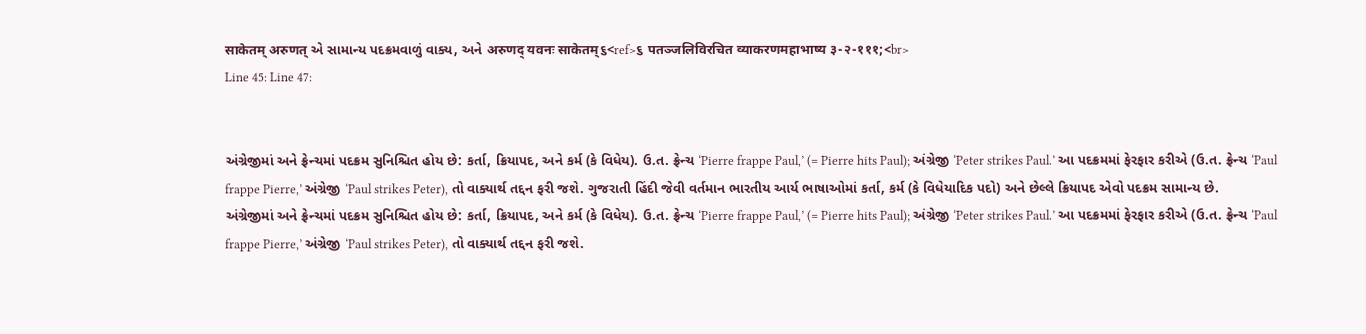साकेतम् अरुणत् એ સામાન્ય પદક્રમવાળું વાક્ય, અને अरुणद् यवनः साकेतम्૬<ref>૬ पतञ्जलिविरचित व्याकरणमहाभाष्य ३-२-१११;<br>
Line 45: Line 47:


અંગ્રેજીમાં અને ફ્રેન્ચમાં પદક્રમ સુનિશ્ચિત હોય છે: કર્તા, ક્રિયાપદ, અને કર્મ (કે વિધેય). ઉ.ત. ફ્રેન્ચ ‘Pierre frappe Paul,’ (= Pierre hits Paul); અંગ્રેજી ‘Peter strikes Paul.’ આ પદક્રમમાં ફેરફાર કરીએ (ઉ.ત. ફ્રેન્ચ ‘Paul frappe Pierre,’ અંગ્રેજી ‘Paul strikes Peter), તો વાક્યાર્થ તદ્દન ફરી જશે. ગુજરાતી હિંદી જેવી વર્તમાન ભારતીય આર્ય ભાષાઓમાં કર્તા, કર્મ (કે વિધેયાદિક પદો) અને છેલ્લે ક્રિયાપદ એવો પદક્રમ સામાન્ય છે.
અંગ્રેજીમાં અને ફ્રેન્ચમાં પદક્રમ સુનિશ્ચિત હોય છે: કર્તા, ક્રિયાપદ, અને કર્મ (કે વિધેય). ઉ.ત. ફ્રેન્ચ ‘Pierre frappe Paul,’ (= Pierre hits Paul); અંગ્રેજી ‘Peter strikes Paul.’ આ પદક્રમમાં ફેરફાર કરીએ (ઉ.ત. ફ્રેન્ચ ‘Paul frappe Pierre,’ અંગ્રેજી ‘Paul strikes Peter), તો વાક્યાર્થ તદ્દન ફરી જશે.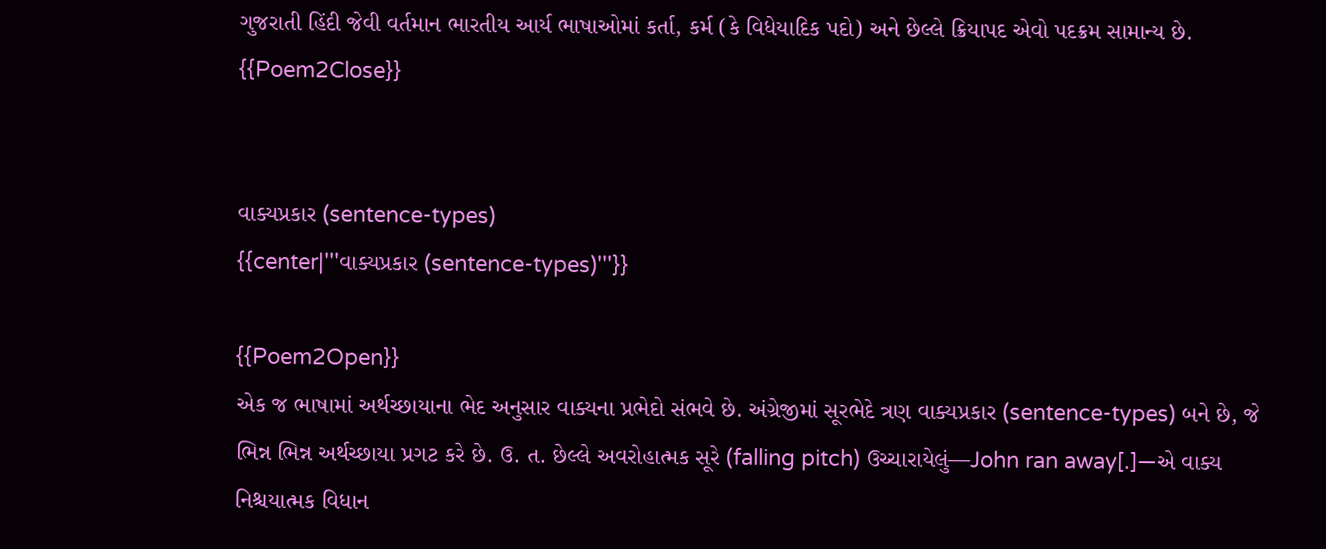ગુજરાતી હિંદી જેવી વર્તમાન ભારતીય આર્ય ભાષાઓમાં કર્તા, કર્મ (કે વિધેયાદિક પદો) અને છેલ્લે ક્રિયાપદ એવો પદક્રમ સામાન્ય છે.
{{Poem2Close}}


વાક્યપ્રકાર (sentence-types)
{{center|'''વાક્યપ્રકાર (sentence-types)'''}}

{{Poem2Open}}
એક જ ભાષામાં અર્થચ્છાયાના ભેદ અનુસાર વાક્યના પ્રભેદો સંભવે છે. અંગ્રેજીમાં સૂરભેદે ત્રણ વાક્યપ્રકાર (sentence-types) બને છે, જે ભિન્ન ભિન્ન અર્થચ્છાયા પ્રગટ કરે છે. ઉ. ત. છેલ્લે અવરોહાત્મક સૂરે (falling pitch) ઉચ્ચારાયેલું—John ran away[.]—એ વાક્ય નિશ્ચયાત્મક વિધાન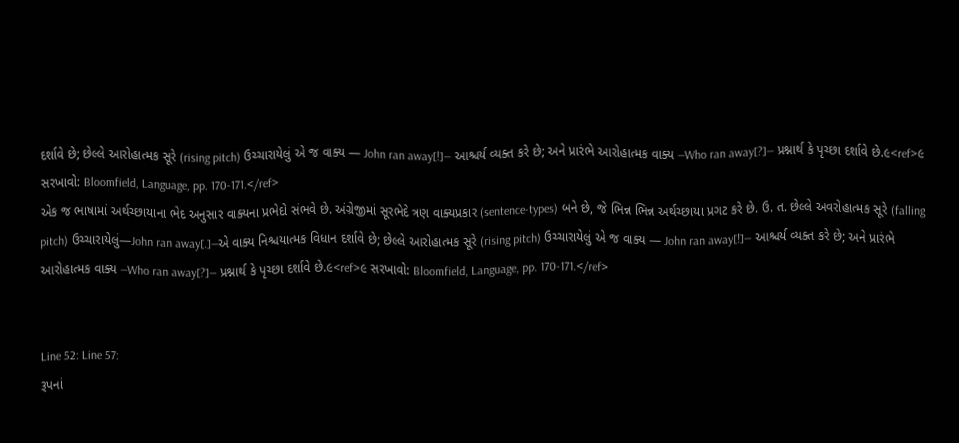દર્શાવે છે; છેલ્લે આરોહાત્મક સૂરે (rising pitch) ઉચ્ચારાયેલું એ જ વાક્ય — John ran away[!]— આશ્ચર્ય વ્યક્ત કરે છે; અને પ્રારંભે આરોહાત્મક વાક્ય —Who ran away[?]— પ્રશ્નાર્થ કે પૃચ્છા દર્શાવે છે.૯<ref>૯ સરખાવો: Bloomfield, Language, pp. 170-171.</ref>
એક જ ભાષામાં અર્થચ્છાયાના ભેદ અનુસાર વાક્યના પ્રભેદો સંભવે છે. અંગ્રેજીમાં સૂરભેદે ત્રણ વાક્યપ્રકાર (sentence-types) બને છે, જે ભિન્ન ભિન્ન અર્થચ્છાયા પ્રગટ કરે છે. ઉ. ત. છેલ્લે અવરોહાત્મક સૂરે (falling pitch) ઉચ્ચારાયેલું—John ran away[.]—એ વાક્ય નિશ્ચયાત્મક વિધાન દર્શાવે છે; છેલ્લે આરોહાત્મક સૂરે (rising pitch) ઉચ્ચારાયેલું એ જ વાક્ય — John ran away[!]— આશ્ચર્ય વ્યક્ત કરે છે; અને પ્રારંભે આરોહાત્મક વાક્ય —Who ran away[?]— પ્રશ્નાર્થ કે પૃચ્છા દર્શાવે છે.૯<ref>૯ સરખાવો: Bloomfield, Language, pp. 170-171.</ref>


Line 52: Line 57:
રૂપનાં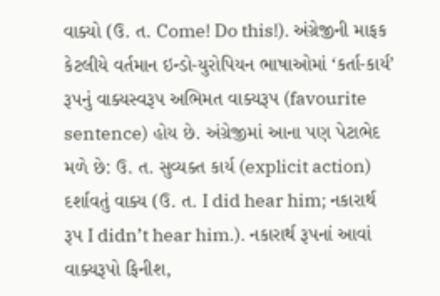વાક્યો (ઉ. ત. Come! Do this!). અંગ્રેજીની માફક કેટલીયે વર્તમાન ઇન્ડો-યુરોપિયન ભાષાઓમાં ‘કર્તા-કાર્ય’ રૂપનું વાક્યસ્વરૂપ અભિમત વાક્યરૂપ (favourite sentence) હોય છે. અંગ્રેજીમાં આના પણ પેટાભેદ મળે છે: ઉ. ત. સુવ્યક્ત કાર્ય (explicit action) દર્શાવતું વાક્ય (ઉ. ત. I did hear him; નકારાર્થ રૂપ I didn’t hear him.). નકારાર્થ રૂપનાં આવાં વાક્યરૂપો ફિનીશ,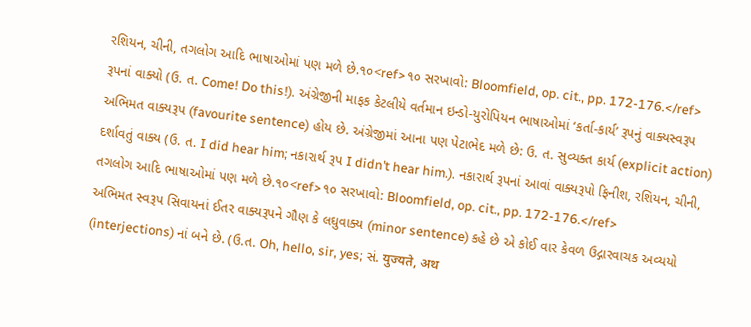રશિયન, ચીની, તગલોગ આદિ ભાષાઓમાં પણ મળે છે.૧૦<ref>૧૦ સરખાવો: Bloomfield, op. cit., pp. 172-176.</ref>
રૂપનાં વાક્યો (ઉ. ત. Come! Do this!). અંગ્રેજીની માફક કેટલીયે વર્તમાન ઇન્ડો-યુરોપિયન ભાષાઓમાં ‘કર્તા-કાર્ય’ રૂપનું વાક્યસ્વરૂપ અભિમત વાક્યરૂપ (favourite sentence) હોય છે. અંગ્રેજીમાં આના પણ પેટાભેદ મળે છે: ઉ. ત. સુવ્યક્ત કાર્ય (explicit action) દર્શાવતું વાક્ય (ઉ. ત. I did hear him; નકારાર્થ રૂપ I didn’t hear him.). નકારાર્થ રૂપનાં આવાં વાક્યરૂપો ફિનીશ, રશિયન, ચીની, તગલોગ આદિ ભાષાઓમાં પણ મળે છે.૧૦<ref>૧૦ સરખાવો: Bloomfield, op. cit., pp. 172-176.</ref>
અભિમત સ્વરૂપ સિવાયનાં ઈતર વાક્યરૂપને ગૌણ કે લઘુવાક્ય (minor sentence) કહે છે એ કોઈ વાર કેવળ ઉદ્ગારવાચક અવ્યયો (interjections) નાં બને છે. (ઉ.ત. Oh, hello, sir, yes; સં. युज्यते, अथ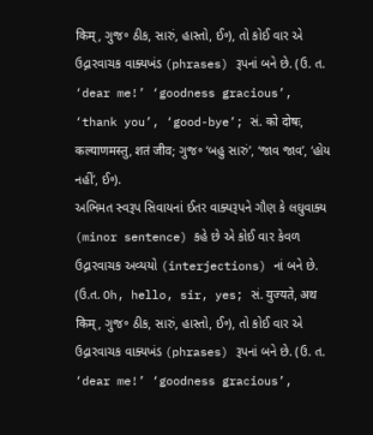किम्, ગુજ૰ ઠીક, સારું, હાસ્તો, ઈ૰), તો કોઈ વાર એ ઉદ્ગારવાચક વાક્યખંડ (phrases) રૂપનાં બને છે. (ઉ. ત. ‘dear me!’ ‘goodness gracious’, ‘thank you’, ‘good-bye’; સં. को दोषः, कल्याणमस्तु, शतं जीव; ગુજ૰ ‘બહુ સારું’, ‘જાવ જાવ’, ‘હોય નહીં’, ઈ૰).
અભિમત સ્વરૂપ સિવાયનાં ઈતર વાક્યરૂપને ગૌણ કે લઘુવાક્ય (minor sentence) કહે છે એ કોઈ વાર કેવળ ઉદ્ગારવાચક અવ્યયો (interjections) નાં બને છે. (ઉ.ત. Oh, hello, sir, yes; સં. युज्यते, अथ किम्, ગુજ૰ ઠીક, સારું, હાસ્તો, ઈ૰), તો કોઈ વાર એ ઉદ્ગારવાચક વાક્યખંડ (phrases) રૂપનાં બને છે. (ઉ. ત. ‘dear me!’ ‘goodness gracious’,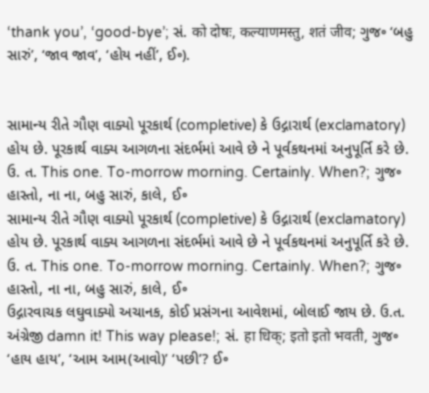‘thank you’, ‘good-bye’; સં. को दोषः, कल्याणमस्तु, शतं जीव; ગુજ૰ ‘બહુ સારું’, ‘જાવ જાવ’, ‘હોય નહીં’, ઈ૰).


સામાન્ય રીતે ગૌણ વાક્યો પૂરકાર્થ (completive) કે ઉદ્ગારાર્થ (exclamatory) હોય છે. પૂરકાર્થ વાક્ય આગળના સંદર્ભમાં આવે છે ને પૂર્વકથનમાં અનુપૂર્તિ કરે છે. ઉ. ત. This one. To-morrow morning. Certainly. When?; ગુજ૰ હાસ્તો, ના ના, બહુ સારું, કાલે, ઈ૰
સામાન્ય રીતે ગૌણ વાક્યો પૂરકાર્થ (completive) કે ઉદ્ગારાર્થ (exclamatory) હોય છે. પૂરકાર્થ વાક્ય આગળના સંદર્ભમાં આવે છે ને પૂર્વકથનમાં અનુપૂર્તિ કરે છે. ઉ. ત. This one. To-morrow morning. Certainly. When?; ગુજ૰ હાસ્તો, ના ના, બહુ સારું, કાલે, ઈ૰
ઉદ્ગારવાચક લઘુવાક્યો અચાનક, કોઈ પ્રસંગના આવેશમાં, બોલાઈ જાય છે. ઉ.ત. અંગ્રેજી damn it! This way please!; સં. हा धिक्; इतो इतो भवती, ગુજ૰ ‘હાય હાય’, ‘આમ આમ(આવો)’ ‘પછી’? ઈ૰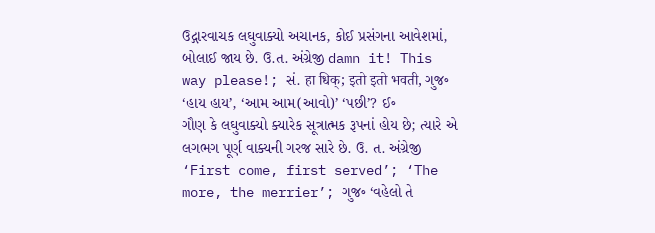ઉદ્ગારવાચક લઘુવાક્યો અચાનક, કોઈ પ્રસંગના આવેશમાં, બોલાઈ જાય છે. ઉ.ત. અંગ્રેજી damn it! This way please!; સં. हा धिक्; इतो इतो भवती, ગુજ૰ ‘હાય હાય’, ‘આમ આમ(આવો)’ ‘પછી’? ઈ૰
ગૌણ કે લઘુવાક્યો ક્યારેક સૂત્રાત્મક રૂપનાં હોય છે; ત્યારે એ લગભગ પૂર્ણ વાક્યની ગરજ સારે છે. ઉ. ત. અંગ્રેજી ‘First come, first served’; ‘The more, the merrier’; ગુજ૰ ‘વહેલો તે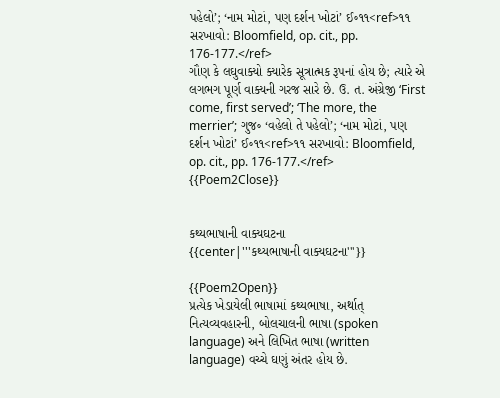પહેલો’; ‘નામ મોટાં, પણ દર્શન ખોટાં’ ઈ૰૧૧<ref>૧૧ સરખાવો: Bloomfield, op. cit., pp. 176-177.</ref>
ગૌણ કે લઘુવાક્યો ક્યારેક સૂત્રાત્મક રૂપનાં હોય છે; ત્યારે એ લગભગ પૂર્ણ વાક્યની ગરજ સારે છે. ઉ. ત. અંગ્રેજી ‘First come, first served’; ‘The more, the merrier’; ગુજ૰ ‘વહેલો તે પહેલો’; ‘નામ મોટાં, પણ દર્શન ખોટાં’ ઈ૰૧૧<ref>૧૧ સરખાવો: Bloomfield, op. cit., pp. 176-177.</ref>
{{Poem2Close}}


કથ્યભાષાની વાક્યઘટના
{{center|'''કથ્યભાષાની વાક્યઘટના'''}}

{{Poem2Open}}
પ્રત્યેક ખેડાયેલી ભાષામાં કથ્યભાષા, અર્થાત્ નિત્યવ્યવહારની, બોલચાલની ભાષા (spoken language) અને લિખિત ભાષા (written language) વચ્ચે ઘણું અંતર હોય છે.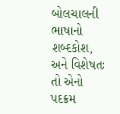બોલચાલની ભાષાનો શબ્દકોશ, અને વિશેષતઃ તો એનો પદક્રમ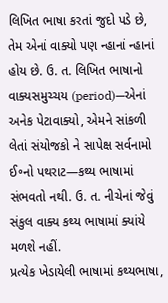લિખિત ભાષા કરતાં જુદો પડે છે, તેમ એનાં વાક્યો પણ ન્હાનાં ન્હાનાં હોય છે. ઉ. ત. લિખિત ભાષાનો વાક્યસમુચ્ચય (period)—એનાં અનેક પેટાવાક્યો, એમને સાંકળી લેતાં સંયોજકો ને સાપેક્ષ સર્વનામો ઈ૰નો પથરાટ—કથ્ય ભાષામાં સંભવતો નથી. ઉ. ત. નીચેનાં જેવું સંકુલ વાક્ય કથ્ય ભાષામાં ક્યાંયે મળશે નહીં.
પ્રત્યેક ખેડાયેલી ભાષામાં કથ્યભાષા,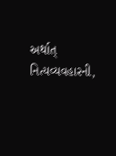અર્થાત્ નિત્યવ્યવહારની,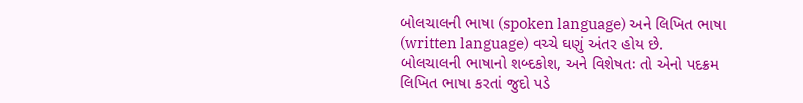બોલચાલની ભાષા (spoken language) અને લિખિત ભાષા (written language) વચ્ચે ઘણું અંતર હોય છે. બોલચાલની ભાષાનો શબ્દકોશ, અને વિશેષતઃ તો એનો પદક્રમ લિખિત ભાષા કરતાં જુદો પડે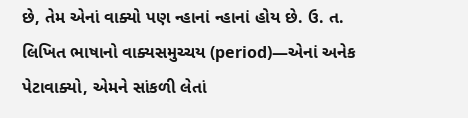છે, તેમ એનાં વાક્યો પણ ન્હાનાં ન્હાનાં હોય છે. ઉ. ત. લિખિત ભાષાનો વાક્યસમુચ્ચય (period)—એનાં અનેક પેટાવાક્યો, એમને સાંકળી લેતાં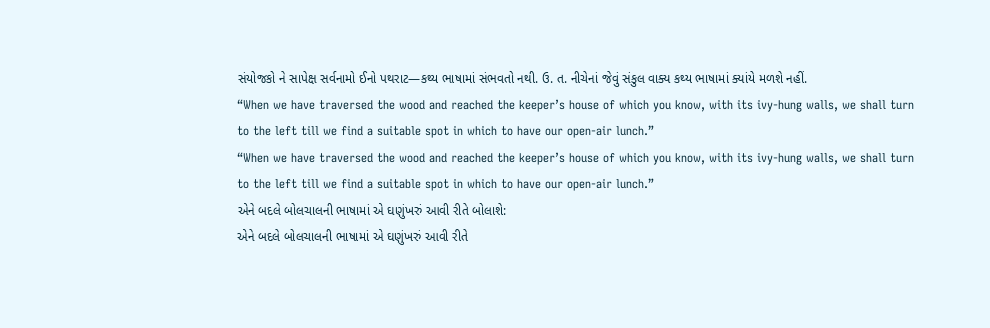સંયોજકો ને સાપેક્ષ સર્વનામો ઈનો પથરાટ—કથ્ય ભાષામાં સંભવતો નથી. ઉ. ત. નીચેનાં જેવું સંકુલ વાક્ય કથ્ય ભાષામાં ક્યાંયે મળશે નહીં.
“When we have traversed the wood and reached the keeper’s house of which you know, with its ivy-hung walls, we shall turn to the left till we find a suitable spot in which to have our open-air lunch.”
“When we have traversed the wood and reached the keeper’s house of which you know, with its ivy-hung walls, we shall turn to the left till we find a suitable spot in which to have our open-air lunch.”
એને બદલે બોલચાલની ભાષામાં એ ઘણુંખરું આવી રીતે બોલાશે:
એને બદલે બોલચાલની ભાષામાં એ ઘણુંખરું આવી રીતે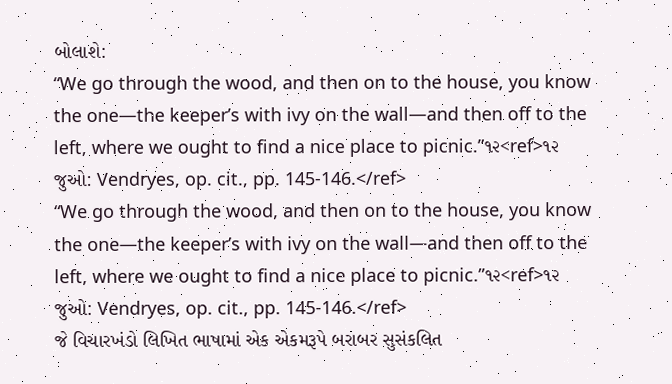બોલાશે:
“We go through the wood, and then on to the house, you know the one—the keeper’s with ivy on the wall—and then off to the left, where we ought to find a nice place to picnic.”૧૨<ref>૧૨ જુઓ: Vendryes, op. cit., pp. 145-146.</ref>
“We go through the wood, and then on to the house, you know the one—the keeper’s with ivy on the wall—and then off to the left, where we ought to find a nice place to picnic.”૧૨<ref>૧૨ જુઓ: Vendryes, op. cit., pp. 145-146.</ref>
જે વિચારખંડો લિખિત ભાષામાં એક એકમરૂપે બરાબર સુસંકલિત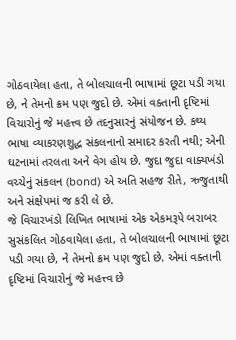ગોઠવાયેલા હતા, તે બોલચાલની ભાષામાં છૂટા પડી ગયા છે, ને તેમનો ક્રમ પણ જુદો છે. એમાં વક્તાની દૃષ્ટિમાં વિચારોનું જે મહત્ત્વ છે તદનુસારનું સંયોજન છે. કથ્ય ભાષા વ્યાકરણશુદ્ધ સંકલનાનો સમાદર કરતી નથી; એની ઘટનામાં તરલતા અને વેગ હોય છે. જુદા જુદા વાક્યખંડો વચ્ચેનું સંકલન (bond) એ અતિ સહજ રીતે, ઋજુતાથી અને સંક્ષેપમાં જ કરી લે છે.
જે વિચારખંડો લિખિત ભાષામાં એક એકમરૂપે બરાબર સુસંકલિત ગોઠવાયેલા હતા, તે બોલચાલની ભાષામાં છૂટા પડી ગયા છે, ને તેમનો ક્રમ પણ જુદો છે. એમાં વક્તાની દૃષ્ટિમાં વિચારોનું જે મહત્ત્વ છે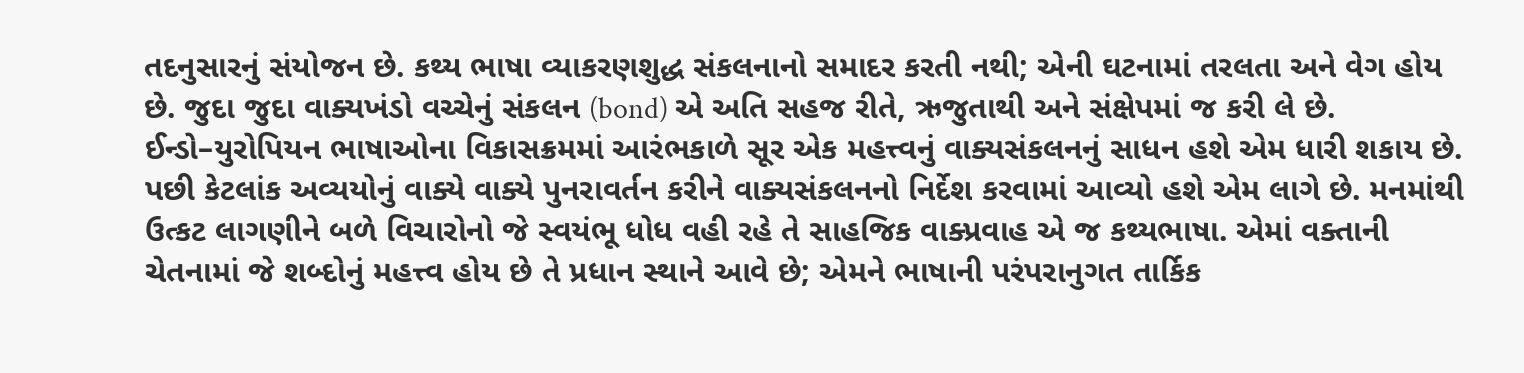તદનુસારનું સંયોજન છે. કથ્ય ભાષા વ્યાકરણશુદ્ધ સંકલનાનો સમાદર કરતી નથી; એની ઘટનામાં તરલતા અને વેગ હોય છે. જુદા જુદા વાક્યખંડો વચ્ચેનું સંકલન (bond) એ અતિ સહજ રીતે, ઋજુતાથી અને સંક્ષેપમાં જ કરી લે છે.
ઈન્ડો–યુરોપિયન ભાષાઓના વિકાસક્રમમાં આરંભકાળે સૂર એક મહત્ત્વનું વાક્યસંકલનનું સાધન હશે એમ ધારી શકાય છે. પછી કેટલાંક અવ્યયોનું વાક્યે વાક્યે પુનરાવર્તન કરીને વાક્યસંકલનનો નિર્દેશ કરવામાં આવ્યો હશે એમ લાગે છે. મનમાંથી ઉત્કટ લાગણીને બળે વિચારોનો જે સ્વયંભૂ ધોધ વહી રહે તે સાહજિક વાક્પ્રવાહ એ જ કથ્યભાષા. એમાં વક્તાની ચેતનામાં જે શબ્દોનું મહત્ત્વ હોય છે તે પ્રધાન સ્થાને આવે છે; એમને ભાષાની પરંપરાનુગત તાર્કિક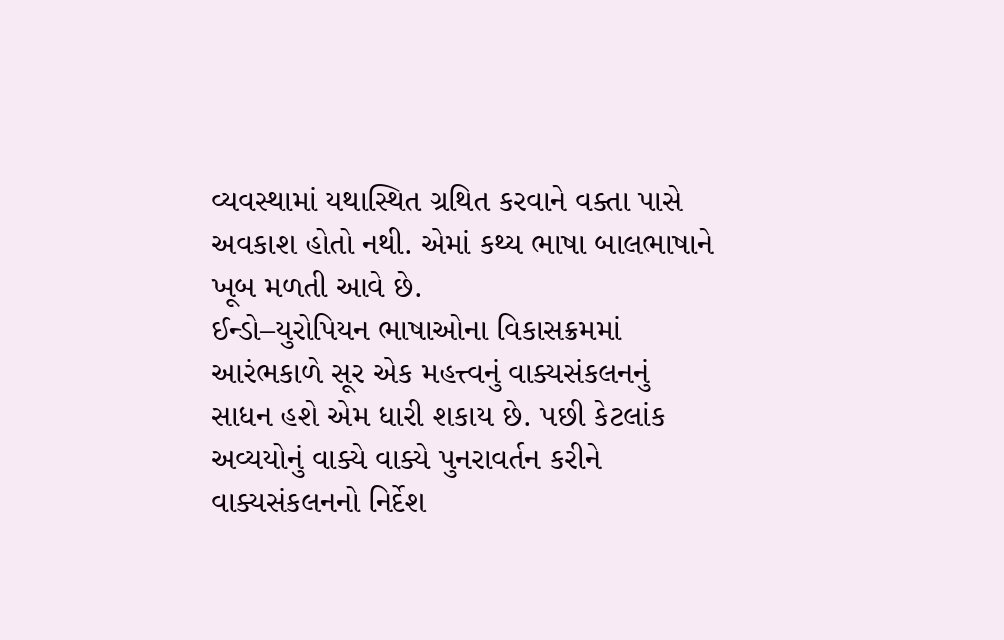વ્યવસ્થામાં યથાસ્થિત ગ્રથિત કરવાને વક્તા પાસે અવકાશ હોતો નથી. એમાં કથ્ય ભાષા બાલભાષાને ખૂબ મળતી આવે છે.
ઈન્ડો–યુરોપિયન ભાષાઓના વિકાસક્રમમાં આરંભકાળે સૂર એક મહત્ત્વનું વાક્યસંકલનનું સાધન હશે એમ ધારી શકાય છે. પછી કેટલાંક અવ્યયોનું વાક્યે વાક્યે પુનરાવર્તન કરીને વાક્યસંકલનનો નિર્દેશ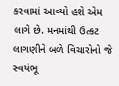કરવામાં આવ્યો હશે એમ લાગે છે. મનમાંથી ઉત્કટ લાગણીને બળે વિચારોનો જે સ્વયંભૂ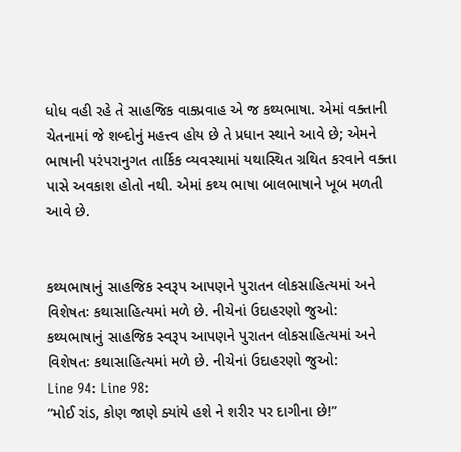ધોધ વહી રહે તે સાહજિક વાક્પ્રવાહ એ જ કથ્યભાષા. એમાં વક્તાની ચેતનામાં જે શબ્દોનું મહત્ત્વ હોય છે તે પ્રધાન સ્થાને આવે છે; એમને ભાષાની પરંપરાનુગત તાર્કિક વ્યવસ્થામાં યથાસ્થિત ગ્રથિત કરવાને વક્તા પાસે અવકાશ હોતો નથી. એમાં કથ્ય ભાષા બાલભાષાને ખૂબ મળતી આવે છે.


કથ્યભાષાનું સાહજિક સ્વરૂપ આપણને પુરાતન લોકસાહિત્યમાં અને વિશેષતઃ કથાસાહિત્યમાં મળે છે. નીચેનાં ઉદાહરણો જુઓ:
કથ્યભાષાનું સાહજિક સ્વરૂપ આપણને પુરાતન લોકસાહિત્યમાં અને વિશેષતઃ કથાસાહિત્યમાં મળે છે. નીચેનાં ઉદાહરણો જુઓ:
Line 94: Line 98:
“મોઈ રાંડ, કોણ જાણે ક્યાંયે હશે ને શરીર પર દાગીના છે!”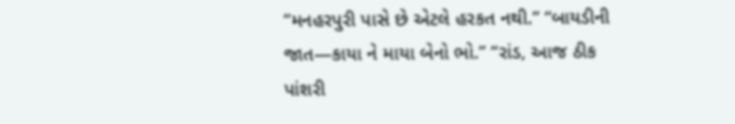“મનહરપુરી પાસે છે એટલે હરકત નથી.” “બાયડીની જાત—કાયા ને માયા બેનો ભો.” “રાંડ, આજ ઠીક પાંશરી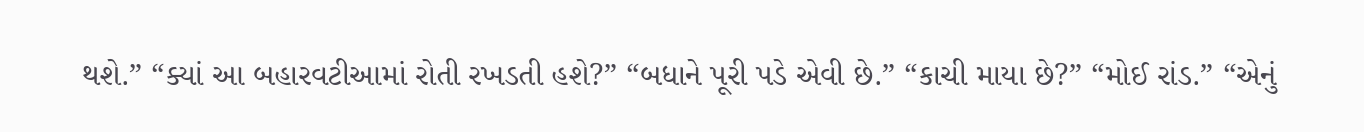થશે.” “ક્યાં આ બહારવટીઆમાં રોતી રખડતી હશે?” “બધાને પૂરી પડે એવી છે.” “કાચી માયા છે?” “મોઈ રાંડ.” “એનું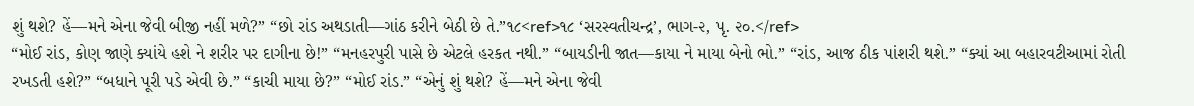શું થશે? હેં—મને એના જેવી બીજી નહીં મળે?” “છો રાંડ અથડાતી—ગાંઠ કરીને બેઠી છે તે.”૧૮<ref>૧૮ ‘સરસ્વતીચન્દ્ર’, ભાગ-૨, પૃ. ૨૦.</ref>
“મોઈ રાંડ, કોણ જાણે ક્યાંયે હશે ને શરીર પર દાગીના છે!” “મનહરપુરી પાસે છે એટલે હરકત નથી.” “બાયડીની જાત—કાયા ને માયા બેનો ભો.” “રાંડ, આજ ઠીક પાંશરી થશે.” “ક્યાં આ બહારવટીઆમાં રોતી રખડતી હશે?” “બધાને પૂરી પડે એવી છે.” “કાચી માયા છે?” “મોઈ રાંડ.” “એનું શું થશે? હેં—મને એના જેવી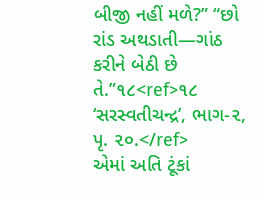બીજી નહીં મળે?” “છો રાંડ અથડાતી—ગાંઠ કરીને બેઠી છે તે.”૧૮<ref>૧૮ ‘સરસ્વતીચન્દ્ર’, ભાગ-૨, પૃ. ૨૦.</ref>
એમાં અતિ ટૂંકાં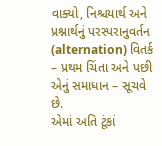વાક્યો, નિશ્ચયાર્થ અને પ્રશ્નાર્થનું પરસ્પરાનુવર્તન (alternation) વિતર્ક – પ્રથમ ચિંતા અને પછી એનું સમાધાન – સૂચવે છે.
એમાં અતિ ટૂંકાં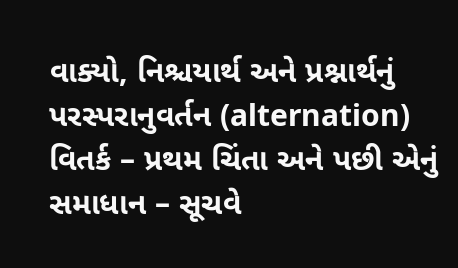વાક્યો, નિશ્ચયાર્થ અને પ્રશ્નાર્થનું પરસ્પરાનુવર્તન (alternation) વિતર્ક – પ્રથમ ચિંતા અને પછી એનું સમાધાન – સૂચવે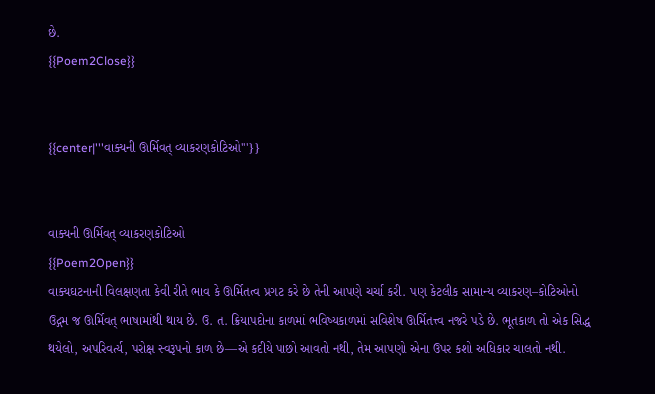છે.
{{Poem2Close}}


{{center|'''વાક્યની ઊર્મિવત્ વ્યાકરણકોટિઓ'''}}


વાક્યની ઊર્મિવત્ વ્યાકરણકોટિઓ
{{Poem2Open}}
વાક્યઘટનાની વિલક્ષણતા કેવી રીતે ભાવ કે ઊર્મિતત્વ પ્રગટ કરે છે તેની આપણે ચર્ચા કરી. પણ કેટલીક સામાન્ય વ્યાકરણ–કોટિઓનો ઉદ્ગમ જ ઊર્મિવત્ ભાષામાંથી થાય છે. ઉ. ત. ક્રિયાપદોના કાળમાં ભવિષ્યકાળમાં સવિશેષ ઊર્મિતત્ત્વ નજરે પડે છે. ભૂતકાળ તો એક સિદ્ધ થયેલો, અપરિવર્ત્ય, પરોક્ષ સ્વરૂપનો કાળ છે—એ કદીયે પાછો આવતો નથી, તેમ આપણો એના ઉપર કશો અધિકાર ચાલતો નથી.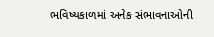ભવિષ્યકાળમાં અનેક સંભાવનાઓની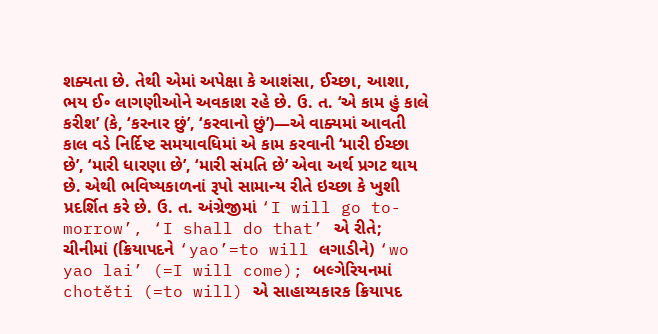શક્યતા છે. તેથી એમાં અપેક્ષા કે આશંસા, ઈચ્છા, આશા, ભય ઈ૰ લાગણીઓને અવકાશ રહે છે. ઉ. ત. ‘એ કામ હું કાલે કરીશ’ (કે, ‘કરનાર છું’, ‘કરવાનો છું’)—એ વાક્યમાં આવતી કાલ વડે નિર્દિષ્ટ સમયાવધિમાં એ કામ કરવાની ‘મારી ઈચ્છા છે’, ‘મારી ધારણા છે’, ‘મારી સંમતિ છે’ એવા અર્થ પ્રગટ થાય છે. એથી ભવિષ્યકાળનાં રૂપો સામાન્ય રીતે ઇચ્છા કે ખુશી પ્રદર્શિત કરે છે. ઉ. ત. અંગ્રેજીમાં ‘I will go to-morrow’, ‘I shall do that’ એ રીતે; ચીનીમાં (ક્રિયાપદને ‘yao’=to will લગાડીને) ‘wo yao lai’ (=I will come); બલ્ગેરિયનમાં chotěti (=to will) એ સાહાય્યકારક ક્રિયાપદ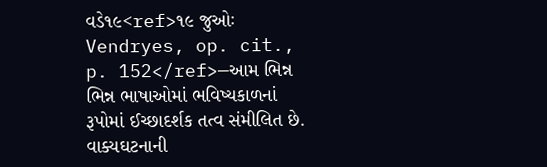વડે૧૯<ref>૧૯ જુઓઃ Vendryes, op. cit., p. 152</ref>—આમ ભિન્ન ભિન્ન ભાષાઓમાં ભવિષ્યકાળનાં રૂપોમાં ઈચ્છાદર્શક તત્વ સંમીલિત છે.
વાક્યઘટનાની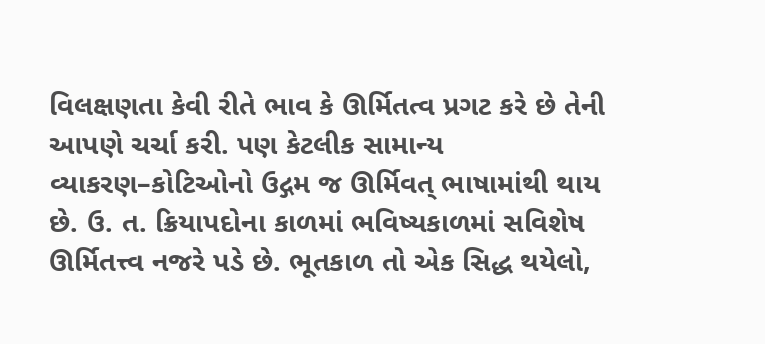વિલક્ષણતા કેવી રીતે ભાવ કે ઊર્મિતત્વ પ્રગટ કરે છે તેની આપણે ચર્ચા કરી. પણ કેટલીક સામાન્ય વ્યાકરણ–કોટિઓનો ઉદ્ગમ જ ઊર્મિવત્ ભાષામાંથી થાય છે. ઉ. ત. ક્રિયાપદોના કાળમાં ભવિષ્યકાળમાં સવિશેષ ઊર્મિતત્ત્વ નજરે પડે છે. ભૂતકાળ તો એક સિદ્ધ થયેલો,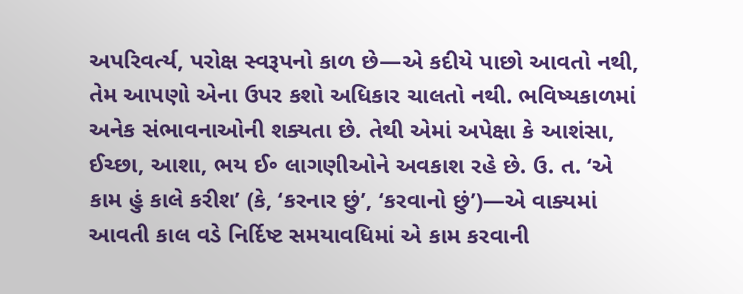અપરિવર્ત્ય, પરોક્ષ સ્વરૂપનો કાળ છે—એ કદીયે પાછો આવતો નથી, તેમ આપણો એના ઉપર કશો અધિકાર ચાલતો નથી. ભવિષ્યકાળમાં અનેક સંભાવનાઓની શક્યતા છે. તેથી એમાં અપેક્ષા કે આશંસા, ઈચ્છા, આશા, ભય ઈ૰ લાગણીઓને અવકાશ રહે છે. ઉ. ત. ‘એ કામ હું કાલે કરીશ’ (કે, ‘કરનાર છું’, ‘કરવાનો છું’)—એ વાક્યમાં આવતી કાલ વડે નિર્દિષ્ટ સમયાવધિમાં એ કામ કરવાની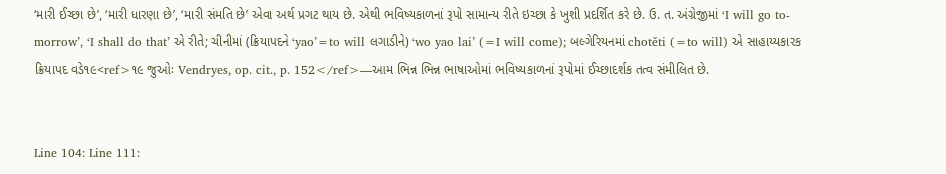‘મારી ઈચ્છા છે’, ‘મારી ધારણા છે’, ‘મારી સંમતિ છે’ એવા અર્થ પ્રગટ થાય છે. એથી ભવિષ્યકાળનાં રૂપો સામાન્ય રીતે ઇચ્છા કે ખુશી પ્રદર્શિત કરે છે. ઉ. ત. અંગ્રેજીમાં ‘I will go to-morrow’, ‘I shall do that’ એ રીતે; ચીનીમાં (ક્રિયાપદને ‘yao’=to will લગાડીને) ‘wo yao lai’ (=I will come); બલ્ગેરિયનમાં chotěti (=to will) એ સાહાય્યકારક ક્રિયાપદ વડે૧૯<ref>૧૯ જુઓઃ Vendryes, op. cit., p. 152</ref>—આમ ભિન્ન ભિન્ન ભાષાઓમાં ભવિષ્યકાળનાં રૂપોમાં ઈચ્છાદર્શક તત્વ સંમીલિત છે.


Line 104: Line 111: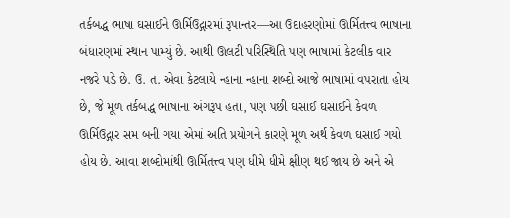તર્કબદ્ધ ભાષા ઘસાઈને ઊર્મિઉદ્ગારમાં રૂપાન્તર—આ ઉદાહરણોમાં ઊર્મિતત્ત્વ ભાષાના બંધારણમાં સ્થાન પામ્યું છે. આથી ઊલટી પરિસ્થિતિ પણ ભાષામાં કેટલીક વાર નજરે પડે છે. ઉ. ત. એવા કેટલાયે ન્હાના ન્હાના શબ્દો આજે ભાષામાં વપરાતા હોય છે, જે મૂળ તર્કબદ્ધ ભાષાના અંગરૂપ હતા, પણ પછી ઘસાઈ ઘસાઈને કેવળ ઊર્મિઉદ્ગાર સમ બની ગયા એમાં અતિ પ્રયોગને કારણે મૂળ અર્થ કેવળ ઘસાઈ ગયો હોય છે. આવા શબ્દોમાંથી ઊર્મિતત્ત્વ પણ ધીમે ધીમે ક્ષીણ થઈ જાય છે અને એ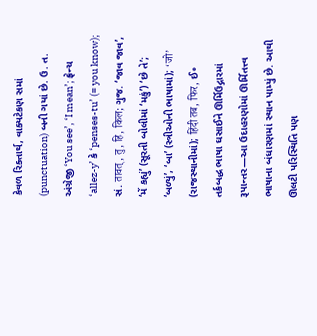કેવળ રિક્તાર્થ, વાક્યટેકણ સમાં (punctuation) બની ગયાં છે. ઉ. ત. અંગ્રેજી ‘You see’, ‘I mean’; ફ્રેન્ચ ‘allez-y’ કે ‘penses-tu’ (= you know); સં. तावत्, तु, हि, किल; ગુજ. ‘જાવ જાવ’, ‘મેં કહ્યું’ (સૂરતી બોલીમાં ‘મકું’) ‘છે તે’; ‘બળ્યું’, ‘બા’ (સ્ત્રીઓની ભાષામાં); ‘जो’ (રાજસ્થાનીમાં); हिंदी तब, फिर, ઈ૰
તર્કબદ્ધ ભાષા ઘસાઈને ઊર્મિઉદ્ગારમાં રૂપાન્તર—આ ઉદાહરણોમાં ઊર્મિતત્ત્વ ભાષાના બંધારણમાં સ્થાન પામ્યું છે. આથી ઊલટી પરિસ્થિતિ પણ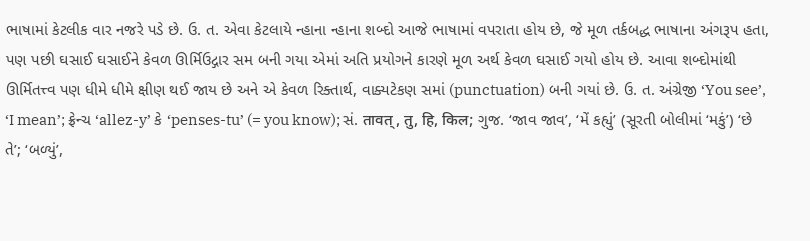ભાષામાં કેટલીક વાર નજરે પડે છે. ઉ. ત. એવા કેટલાયે ન્હાના ન્હાના શબ્દો આજે ભાષામાં વપરાતા હોય છે, જે મૂળ તર્કબદ્ધ ભાષાના અંગરૂપ હતા, પણ પછી ઘસાઈ ઘસાઈને કેવળ ઊર્મિઉદ્ગાર સમ બની ગયા એમાં અતિ પ્રયોગને કારણે મૂળ અર્થ કેવળ ઘસાઈ ગયો હોય છે. આવા શબ્દોમાંથી ઊર્મિતત્ત્વ પણ ધીમે ધીમે ક્ષીણ થઈ જાય છે અને એ કેવળ રિક્તાર્થ, વાક્યટેકણ સમાં (punctuation) બની ગયાં છે. ઉ. ત. અંગ્રેજી ‘You see’, ‘I mean’; ફ્રેન્ચ ‘allez-y’ કે ‘penses-tu’ (= you know); સં. तावत्, तु, हि, किल; ગુજ. ‘જાવ જાવ’, ‘મેં કહ્યું’ (સૂરતી બોલીમાં ‘મકું’) ‘છે તે’; ‘બળ્યું’,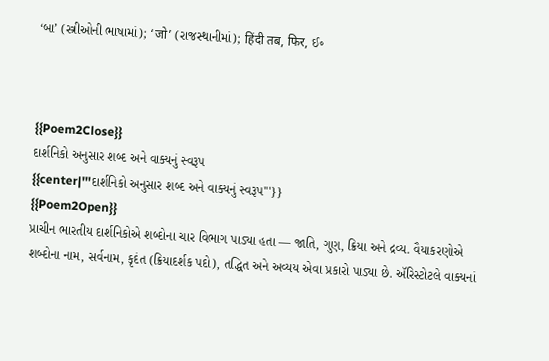‘બા’ (સ્ત્રીઓની ભાષામાં); ‘जो’ (રાજસ્થાનીમાં); हिंदी तब, फिर, ઈ૰



{{Poem2Close}}
દાર્શનિકો અનુસાર શબ્દ અને વાક્યનું સ્વરૂપ
{{center|'''દાર્શનિકો અનુસાર શબ્દ અને વાક્યનું સ્વરૂપ'''}}
{{Poem2Open}}
પ્રાચીન ભારતીય દાર્શનિકોએ શબ્દોના ચાર વિભાગ પાડ્યા હતા — જાતિ, ગુણ, ક્રિયા અને દ્રવ્ય. વૈયાકરણોએ શબ્દોના નામ, સર્વનામ, કૃદંત (ક્રિયાદર્શક પદો), તદ્ધિત અને અવ્યય એવા પ્રકારો પાડ્યા છે. ઍરિસ્ટોટલે વાક્યનાં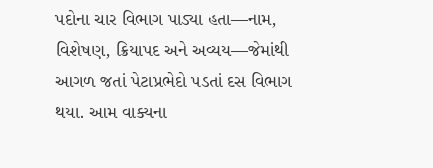પદોના ચાર વિભાગ પાડ્યા હતા—નામ, વિશેષણ, ક્રિયાપદ અને અવ્યય—જેમાંથી આગળ જતાં પેટાપ્રભેદો પડતાં દસ વિભાગ થયા. આમ વાક્યના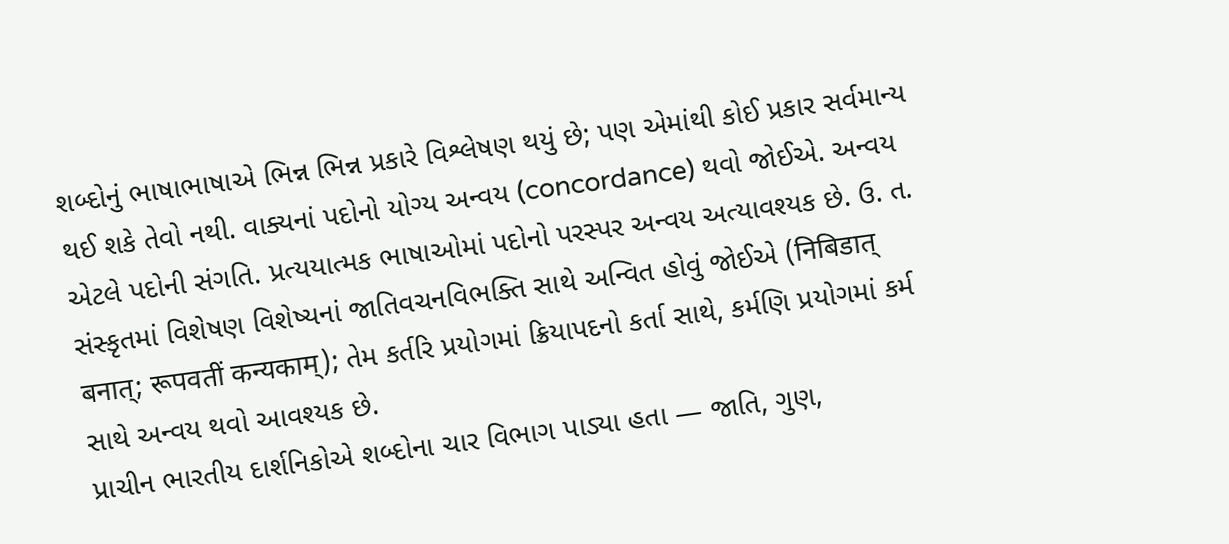શબ્દોનું ભાષાભાષાએ ભિન્ન ભિન્ન પ્રકારે વિશ્લેષણ થયું છે; પણ એમાંથી કોઈ પ્રકાર સર્વમાન્ય થઈ શકે તેવો નથી. વાક્યનાં પદોનો યોગ્ય અન્વય (concordance) થવો જોઈએ. અન્વય એટલે પદોની સંગતિ. પ્રત્યયાત્મક ભાષાઓમાં પદોનો પરસ્પર અન્વય અત્યાવશ્યક છે. ઉ. ત. સંસ્કૃતમાં વિશેષણ વિશેષ્યનાં જાતિવચનવિભક્તિ સાથે અન્વિત હોવું જોઈએ (निबिडात् बनात्; रूपवतीं कन्यकाम्); તેમ કર્તરિ પ્રયોગમાં ક્રિયાપદનો કર્તા સાથે, કર્મણિ પ્રયોગમાં કર્મ સાથે અન્વય થવો આવશ્યક છે.
પ્રાચીન ભારતીય દાર્શનિકોએ શબ્દોના ચાર વિભાગ પાડ્યા હતા — જાતિ, ગુણ,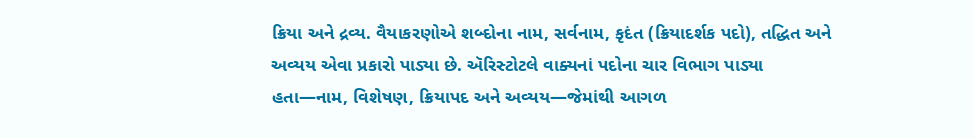ક્રિયા અને દ્રવ્ય. વૈયાકરણોએ શબ્દોના નામ, સર્વનામ, કૃદંત (ક્રિયાદર્શક પદો), તદ્ધિત અને અવ્યય એવા પ્રકારો પાડ્યા છે. ઍરિસ્ટોટલે વાક્યનાં પદોના ચાર વિભાગ પાડ્યા હતા—નામ, વિશેષણ, ક્રિયાપદ અને અવ્યય—જેમાંથી આગળ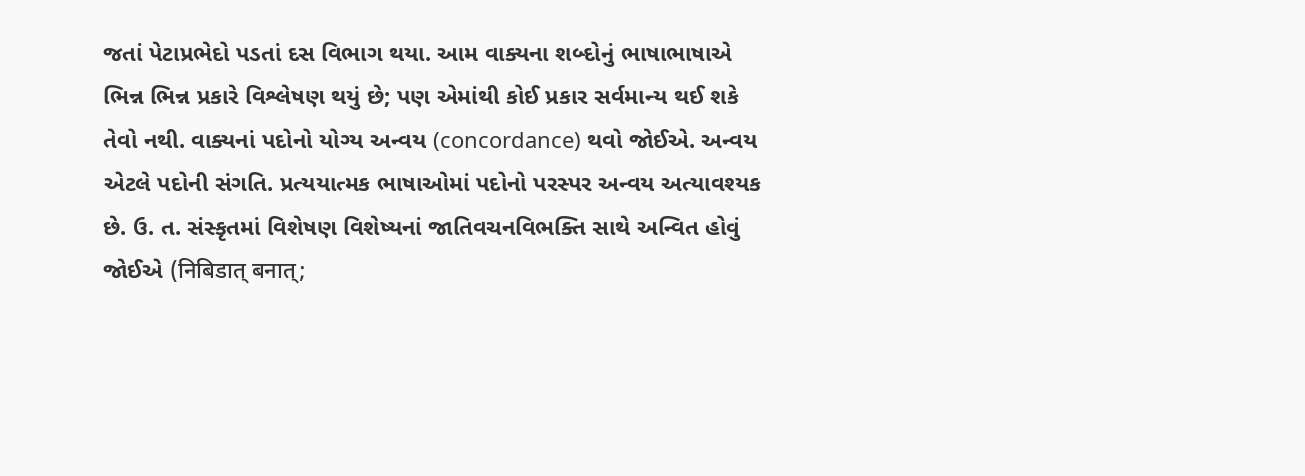જતાં પેટાપ્રભેદો પડતાં દસ વિભાગ થયા. આમ વાક્યના શબ્દોનું ભાષાભાષાએ ભિન્ન ભિન્ન પ્રકારે વિશ્લેષણ થયું છે; પણ એમાંથી કોઈ પ્રકાર સર્વમાન્ય થઈ શકે તેવો નથી. વાક્યનાં પદોનો યોગ્ય અન્વય (concordance) થવો જોઈએ. અન્વય એટલે પદોની સંગતિ. પ્રત્યયાત્મક ભાષાઓમાં પદોનો પરસ્પર અન્વય અત્યાવશ્યક છે. ઉ. ત. સંસ્કૃતમાં વિશેષણ વિશેષ્યનાં જાતિવચનવિભક્તિ સાથે અન્વિત હોવું જોઈએ (निबिडात् बनात्;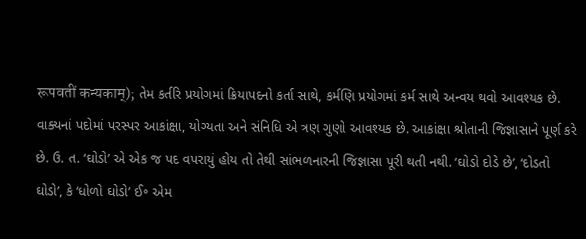रूपवतीं कन्यकाम्); તેમ કર્તરિ પ્રયોગમાં ક્રિયાપદનો કર્તા સાથે, કર્મણિ પ્રયોગમાં કર્મ સાથે અન્વય થવો આવશ્યક છે.
વાક્યનાં પદોમાં પરસ્પર આકાંક્ષા, યોગ્યતા અને સંનિધિ એ ત્રણ ગુણો આવશ્યક છે. આકાંક્ષા શ્રોતાની જિજ્ઞાસાને પૂર્ણ કરે છે. ઉ. ત. ‘ઘોડો’ એ એક જ પદ વપરાયું હોય તો તેથી સાંભળનારની જિજ્ઞાસા પૂરી થતી નથી. ‘ઘોડો દોડે છે’, ‘દોડતો ઘોડો’, કે ‘ધોળો ઘોડો’ ઈ૰ એમ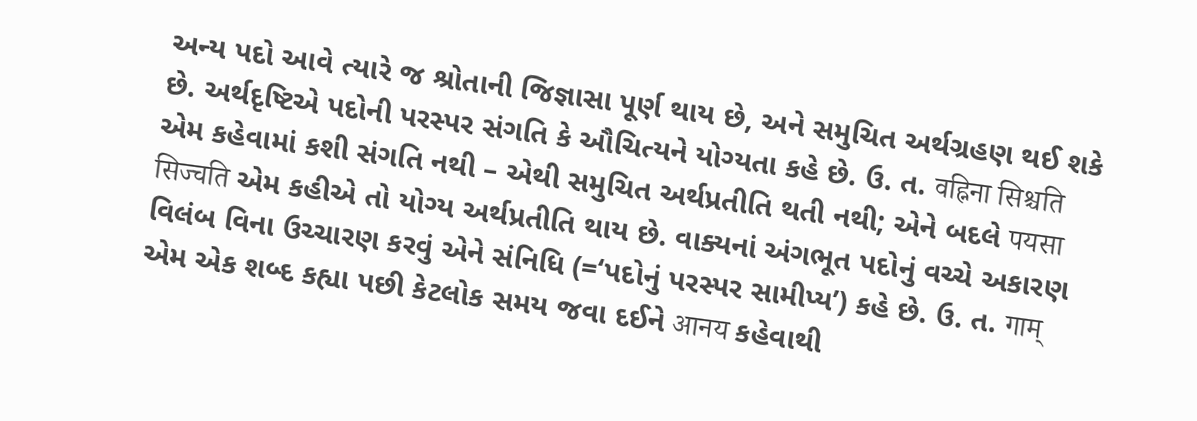અન્ય પદો આવે ત્યારે જ શ્રોતાની જિજ્ઞાસા પૂર્ણ થાય છે, અને સમુચિત અર્થગ્રહણ થઈ શકે છે. અર્થદૃષ્ટિએ પદોની પરસ્પર સંગતિ કે ઔચિત્યને યોગ્યતા કહે છે. ઉ. ત. वह्निना सिश्चति એમ કહેવામાં કશી સંગતિ નથી – એથી સમુચિત અર્થપ્રતીતિ થતી નથી; એને બદલે पयसा सिज्चति એમ કહીએ તો યોગ્ય અર્થપ્રતીતિ થાય છે. વાક્યનાં અંગભૂત પદોનું વચ્ચે અકારણ વિલંબ વિના ઉચ્ચારણ કરવું એને સંનિધિ (=‘પદોનું પરસ્પર સામીપ્ય’) કહે છે. ઉ. ત. गाम् એમ એક શબ્દ કહ્યા પછી કેટલોક સમય જવા દઈને आनय કહેવાથી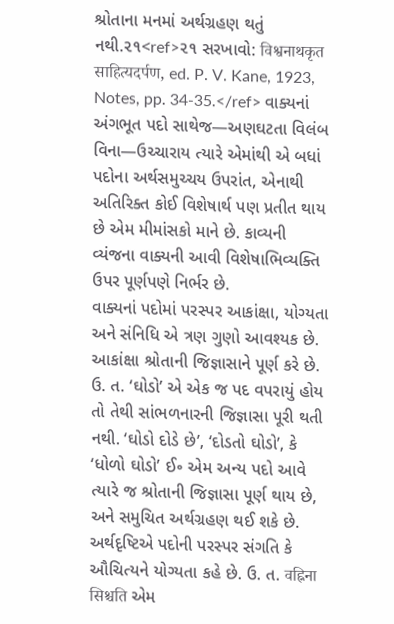શ્રોતાના મનમાં અર્થગ્રહણ થતું નથી.૨૧<ref>૨૧ સરખાવો: विश्वनाथकृत साहित्यदर्पण, ed. P. V. Kane, 1923, Notes, pp. 34-35.</ref> વાક્યનાં અંગભૂત પદો સાથેજ—અણઘટતા વિલંબ વિના—ઉચ્ચારાય ત્યારે એમાંથી એ બધાં પદોના અર્થસમુચ્ચય ઉપરાંત, એનાથી અતિરિક્ત કોઈ વિશેષાર્થ પણ પ્રતીત થાય છે એમ મીમાંસકો માને છે. કાવ્યની વ્યંજના વાક્યની આવી વિશેષાભિવ્યક્તિ ઉપર પૂર્ણપણે નિર્ભર છે.
વાક્યનાં પદોમાં પરસ્પર આકાંક્ષા, યોગ્યતા અને સંનિધિ એ ત્રણ ગુણો આવશ્યક છે. આકાંક્ષા શ્રોતાની જિજ્ઞાસાને પૂર્ણ કરે છે. ઉ. ત. ‘ઘોડો’ એ એક જ પદ વપરાયું હોય તો તેથી સાંભળનારની જિજ્ઞાસા પૂરી થતી નથી. ‘ઘોડો દોડે છે’, ‘દોડતો ઘોડો’, કે ‘ધોળો ઘોડો’ ઈ૰ એમ અન્ય પદો આવે ત્યારે જ શ્રોતાની જિજ્ઞાસા પૂર્ણ થાય છે, અને સમુચિત અર્થગ્રહણ થઈ શકે છે. અર્થદૃષ્ટિએ પદોની પરસ્પર સંગતિ કે ઔચિત્યને યોગ્યતા કહે છે. ઉ. ત. वह्निना सिश्चति એમ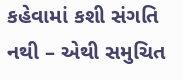કહેવામાં કશી સંગતિ નથી – એથી સમુચિત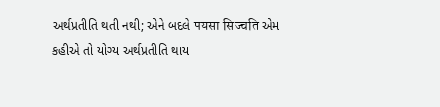અર્થપ્રતીતિ થતી નથી; એને બદલે पयसा सिज्चति એમ કહીએ તો યોગ્ય અર્થપ્રતીતિ થાય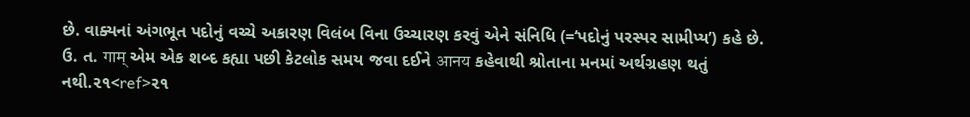છે. વાક્યનાં અંગભૂત પદોનું વચ્ચે અકારણ વિલંબ વિના ઉચ્ચારણ કરવું એને સંનિધિ (=‘પદોનું પરસ્પર સામીપ્ય’) કહે છે. ઉ. ત. गाम् એમ એક શબ્દ કહ્યા પછી કેટલોક સમય જવા દઈને आनय કહેવાથી શ્રોતાના મનમાં અર્થગ્રહણ થતું નથી.૨૧<ref>૨૧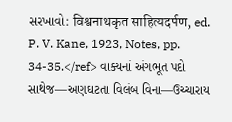સરખાવો: विश्वनाथकृत साहित्यदर्पण, ed. P. V. Kane, 1923, Notes, pp. 34-35.</ref> વાક્યનાં અંગભૂત પદો સાથેજ—અણઘટતા વિલંબ વિના—ઉચ્ચારાય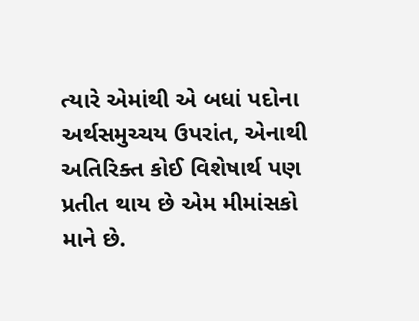ત્યારે એમાંથી એ બધાં પદોના અર્થસમુચ્ચય ઉપરાંત, એનાથી અતિરિક્ત કોઈ વિશેષાર્થ પણ પ્રતીત થાય છે એમ મીમાંસકો માને છે.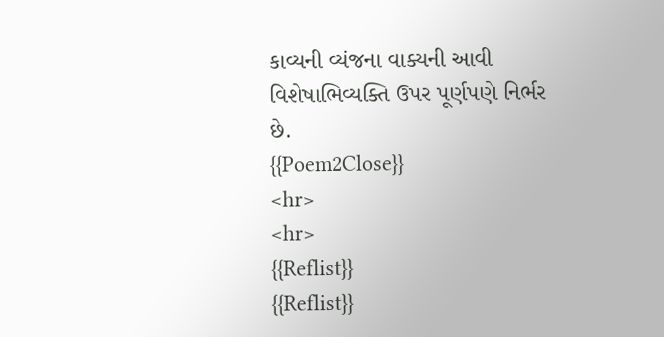કાવ્યની વ્યંજના વાક્યની આવી વિશેષાભિવ્યક્તિ ઉપર પૂર્ણપણે નિર્ભર છે.
{{Poem2Close}}
<hr>
<hr>
{{Reflist}}
{{Reflist}}